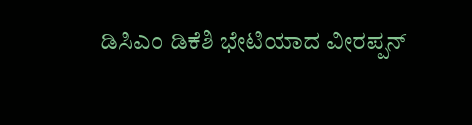ಡಿಸಿಎಂ ಡಿಕೆಶಿ ಭೇಟಿಯಾದ ವೀರಪ್ಪನ್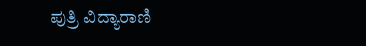ಪುತ್ರಿ ವಿದ್ಯಾರಾಣಿ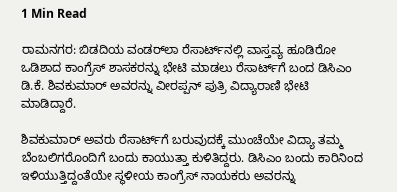1 Min Read

ರಾಮನಗರ: ಬಿಡದಿಯ ವಂಡರ್‌ಲಾ ರೆಸಾರ್ಟ್‌ನಲ್ಲಿ ವಾಸ್ತವ್ಯ ಹೂಡಿರೋ ಒಡಿಶಾದ ಕಾಂಗ್ರೆಸ್‌ ಶಾಸಕರನ್ನು ಭೇಟಿ ಮಾಡಲು ರೆಸಾರ್ಟ್‌ಗೆ ಬಂದ ಡಿಸಿಎಂ ಡಿ.ಕೆ. ಶಿವಕುಮಾರ್ ಅವರನ್ನು ವೀರಪ್ಪನ್ ಪುತ್ರಿ ವಿದ್ಯಾರಾಣಿ ಭೇಟಿ ಮಾಡಿದ್ದಾರೆ‌.

ಶಿವಕುಮಾ‌ರ್ ಅವರು ರೆಸಾರ್ಟ್‌ಗೆ ಬರುವುದಕ್ಕೆ ಮುಂಚೆಯೇ ವಿದ್ಯಾ ತಮ್ಮ ಬೆಂಬಲಿಗರೊಂದಿಗೆ ಬಂದು ಕಾಯುತ್ತಾ ಕುಳಿತಿದ್ದರು. ಡಿಸಿಎಂ ಬಂದು ಕಾರಿನಿಂದ ಇಳಿಯುತ್ತಿದ್ದಂತೆಯೇ ಸ್ಥಳೀಯ ಕಾಂಗ್ರೆಸ್ ನಾಯಕರು ಅವರನ್ನು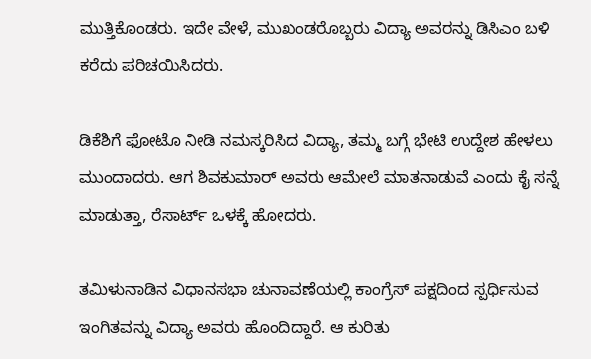ಮುತ್ತಿಕೊಂಡರು. ಇದೇ ವೇಳೆ, ಮುಖಂಡರೊಬ್ಬರು ವಿದ್ಯಾ ಅವರನ್ನು ಡಿಸಿಎಂ ಬಳಿ ಕರೆದು ಪರಿಚಯಿಸಿದರು.

ಡಿಕೆಶಿಗೆ ಫೋಟೊ ನೀಡಿ ನಮಸ್ಕರಿಸಿದ ವಿದ್ಯಾ, ತಮ್ಮ ಬಗ್ಗೆ ಭೇಟಿ ಉದ್ದೇಶ ಹೇಳಲು ಮುಂದಾದರು. ಆಗ ಶಿವಕುಮಾರ್ ಅವರು ಆಮೇಲೆ ಮಾತನಾಡುವೆ ಎಂದು ಕೈ ಸನ್ನೆ ಮಾಡುತ್ತಾ, ರೆಸಾರ್ಟ್ ಒಳಕ್ಕೆ ಹೋದರು.

ತಮಿಳುನಾಡಿನ ವಿಧಾನಸಭಾ ಚುನಾವಣೆಯಲ್ಲಿ ಕಾಂಗ್ರೆಸ್ ಪಕ್ಷದಿಂದ ಸ್ಪರ್ಧಿಸುವ ಇಂಗಿತವನ್ನು ವಿದ್ಯಾ ಅವರು ಹೊಂದಿದ್ದಾರೆ. ಆ ಕುರಿತು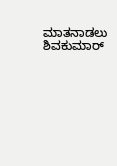ಮಾತನಾಡಲು ಶಿವಕುಮಾರ್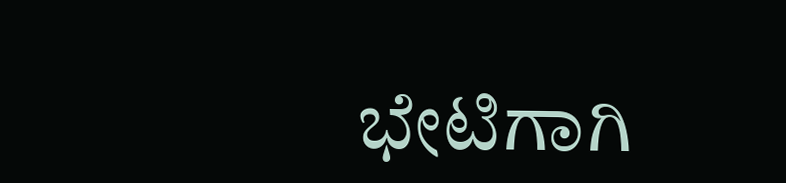ಭೇಟಿಗಾಗಿ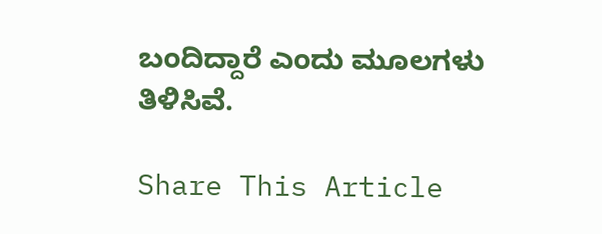ಬಂದಿದ್ದಾರೆ ಎಂದು ಮೂಲಗಳು ತಿಳಿಸಿವೆ.

Share This Article